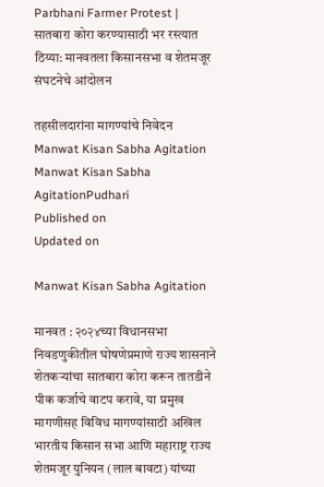Parbhani Farmer Protest | सातबारा कोरा करण्यासाठी भर रस्त्यात ठिय्या: मानवतला किसानसभा व शेतमजूर संघटनेचे आंदोलन

तहसीलदारांना मागण्यांचे निवेदन
Manwat Kisan Sabha Agitation
Manwat Kisan Sabha AgitationPudhari
Published on
Updated on

Manwat Kisan Sabha Agitation

मानवत : २०२४च्या विधानसभा निवडणुकीतील घोषणेप्रमाणे राज्य शासनाने शेतकऱ्यांचा सातबारा कोरा करून तातडीने पीक कर्जाचे वाटप करावे, या प्रमुख मागणीसह विविध मागण्यांसाठी अखिल भारतीय किसान सभा आणि महाराष्ट्र राज्य शेतमजूर युनियन (लाल बावटा) यांच्या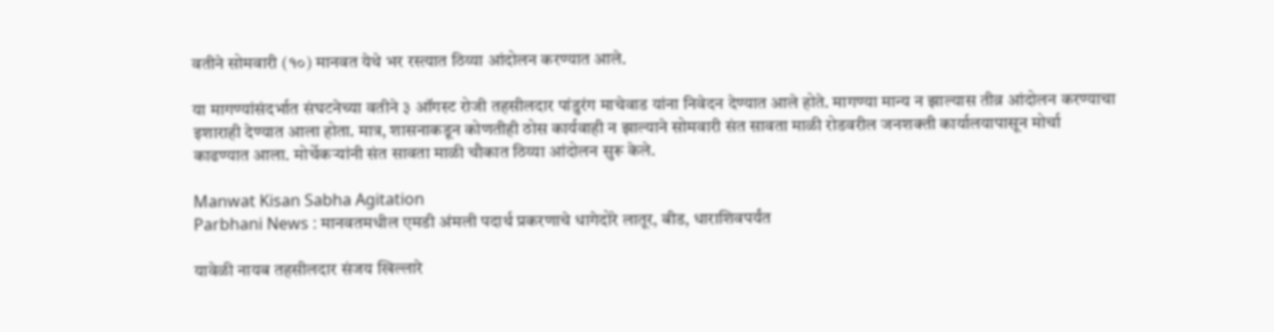वतीने सोमवारी (१०) मानवत येथे भर रस्त्यात ठिय्या आंदोलन करण्यात आले.

या मागण्यांसंदर्भात संघटनेच्या वतीने ३ ऑगस्ट रोजी तहसीलदार पांडुरंग माचेवाड यांना निवेदन देण्यात आले होते. मागण्या मान्य न झाल्यास तीव्र आंदोलन करण्याचा इशाराही देण्यात आला होता. मात्र, शासनाकडून कोणतीही ठोस कार्यवाही न झाल्याने सोमवारी संत सावता माळी रोडवरील जनशक्ती कार्यालयापासून मोर्चा काढण्यात आला. मोर्चेकऱ्यांनी संत सावता माळी चौकात ठिय्या आंदोलन सुरू केले.

Manwat Kisan Sabha Agitation
Parbhani News : मानवतमधील एमडी अंमली पदार्थ प्रकरणाचे धागेदोरे लातूर, बीड, धाराशिवपर्यंत

यावेळी नायब तहसीलदार संजय खिल्लारे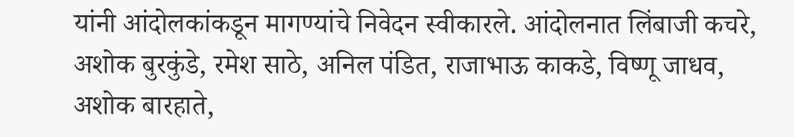यांनी आंदोलकांकडून मागण्यांचे निवेदन स्वीकारले. आंदोलनात लिंबाजी कचरे, अशोक बुरकुंडे, रमेश साठे, अनिल पंडित, राजाभाऊ काकडे, विष्णू जाधव, अशोक बारहाते,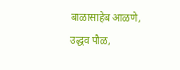बाळासाहेब आळणे, उद्धव पौळ,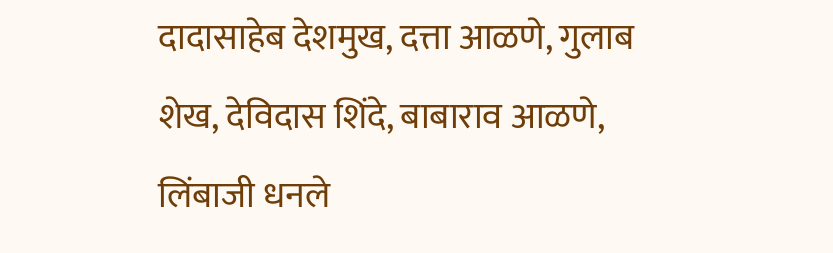दादासाहेब देशमुख, दत्ता आळणे, गुलाब शेख, देविदास शिंदे, बाबाराव आळणे, लिंबाजी धनले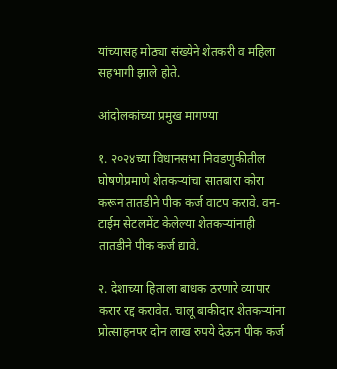यांच्यासह मोठ्या संख्येने शेतकरी व महिला सहभागी झाले होते.

आंदोलकांच्या प्रमुख मागण्या

१. २०२४च्या विधानसभा निवडणुकीतील घोषणेप्रमाणे शेतकऱ्यांचा सातबारा कोरा करून तातडीने पीक कर्ज वाटप करावे. वन-टाईम सेटलमेंट केलेल्या शेतकऱ्यांनाही तातडीने पीक कर्ज द्यावे.

२. देशाच्या हिताला बाधक ठरणारे व्यापार करार रद्द करावेत. चालू बाकीदार शेतकऱ्यांना प्रोत्साहनपर दोन लाख रुपये देऊन पीक कर्ज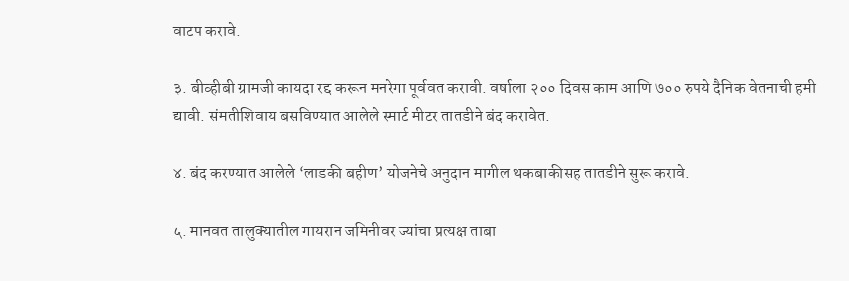वाटप करावे.

३. बीव्हीबी ग्रामजी कायदा रद्द करून मनरेगा पूर्ववत करावी. वर्षाला २०० दिवस काम आणि ७०० रुपये दैनिक वेतनाची हमी द्यावी. संमतीशिवाय बसविण्यात आलेले स्मार्ट मीटर तातडीने बंद करावेत.

४. बंद करण्यात आलेले ‘लाडकी बहीण’ योजनेचे अनुदान मागील थकबाकीसह तातडीने सुरू करावे.

५. मानवत तालुक्यातील गायरान जमिनीवर ज्यांचा प्रत्यक्ष ताबा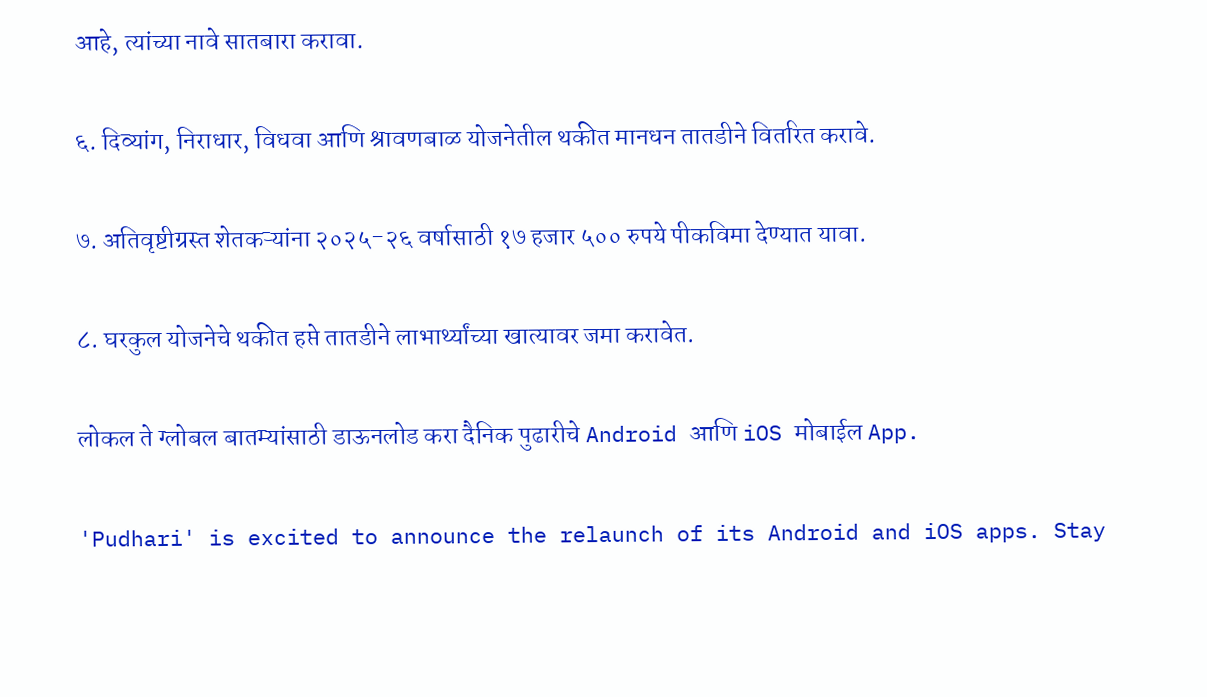आहे, त्यांच्या नावे सातबारा करावा.

६. दिव्यांग, निराधार, विधवा आणि श्रावणबाळ योजनेतील थकीत मानधन तातडीने वितरित करावे.

७. अतिवृष्टीग्रस्त शेतकऱ्यांना २०२५-२६ वर्षासाठी १७ हजार ५०० रुपये पीकविमा देण्यात यावा.

८. घरकुल योजनेचे थकीत हप्ते तातडीने लाभार्थ्यांच्या खात्यावर जमा करावेत.

लोकल ते ग्लोबल बातम्यांसाठी डाऊनलोड करा दैनिक पुढारीचे Android आणि iOS मोबाईल App.

'Pudhari' is excited to announce the relaunch of its Android and iOS apps. Stay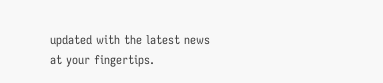updated with the latest news at your fingertips.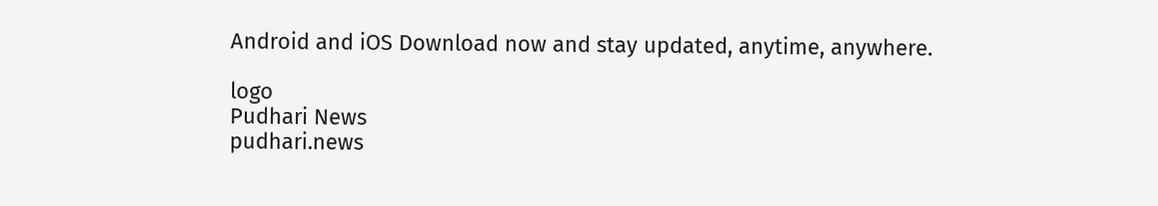Android and iOS Download now and stay updated, anytime, anywhere.

logo
Pudhari News
pudhari.news